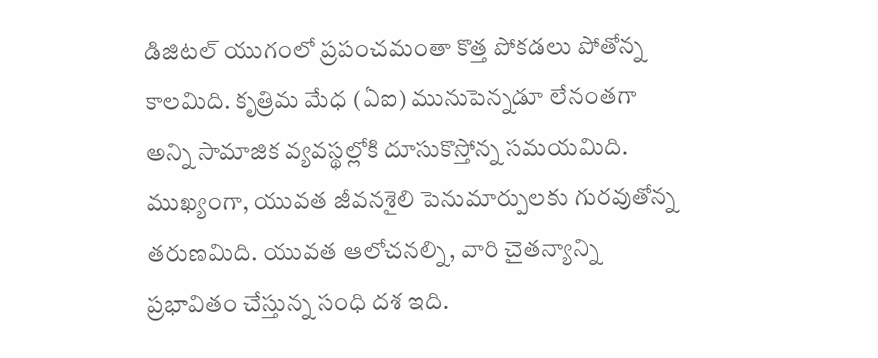డిజిటల్ యుగంలో ప్రపంచమంతా కొత్త పోకడలు పోతోన్న కాలమిది. కృత్రిమ మేధ (ఏఐ) మునుపెన్నడూ లేనంతగా అన్ని సామాజిక వ్యవస్థల్లోకి దూసుకొస్తోన్న సమయమిది. ముఖ్యంగా, యువత జీవనశైలి పెనుమార్పులకు గురవుతోన్న తరుణమిది. యువత ఆలోచనల్ని, వారి చైతన్యాన్ని ప్రభావితం చేస్తున్న సంధి దశ ఇది.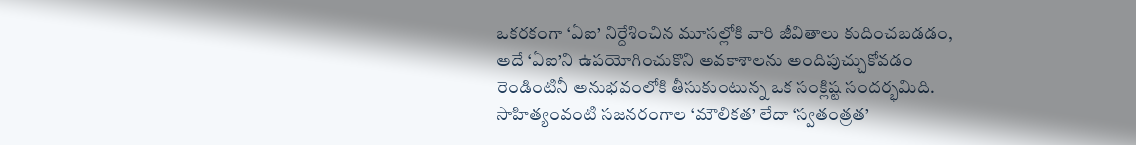ఒకరకంగా ‘ఏఐ’ నిర్దేశించిన మూసల్లోకి వారి జీవితాలు కుదించబడడం, అదే ‘ఏఐ’ని ఉపయోగించుకొని అవకాశాలను అందిపుచ్చుకోవడం రెండింటినీ అనుభవంలోకి తీసుకుంటున్న ఒక సంక్లిష్ట సందర్భమిది. సాహిత్యంవంటి సజనరంగాల ‘మౌలికత’ లేదా ‘స్వతంత్రత’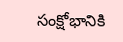సంక్షోభానికి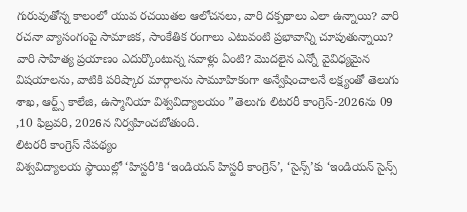గురువుతోన్న కాలంలో యువ రచయితల ఆలోచనలు, వారి దక్పథాలు ఎలా ఉన్నాయి? వారి రచనా వ్యాసంగంపై సామాజిక, సాంకేతిక రంగాలు ఎటువంటి ప్రభావాన్ని చూపుతున్నాయి? వారి సాహిత్య ప్రయాణం ఎదుర్కొంటున్న సవాళ్లు ఏంటి? మొదలైన ఎన్నో వైవిధ్యమైన విషయాలను, వాటికి పరిష్కార మార్గాలను సామూహికంగా అన్వేషించాలనే లక్ష్యంతో తెలుగు శాఖ, ఆర్ట్స్ కాలేజి, ఉస్మానియా విశ్వవిద్యాలయం ”తెలుగు లిటరరీ కాంగ్రెస్-2026ను 09 ,10 ఫిబ్రవరి, 2026న నిర్వహించబోతుంది.
లిటరరీ కాంగ్రెస్ నేపథ్యం
విశ్వవిద్యాలయ స్థాయిల్లో ‘హిస్టరీ’కి ‘ఇండియన్ హిస్టరీ కాంగ్రెస్’, ‘సైన్స్’కు ‘ఇండియన్ సైన్స్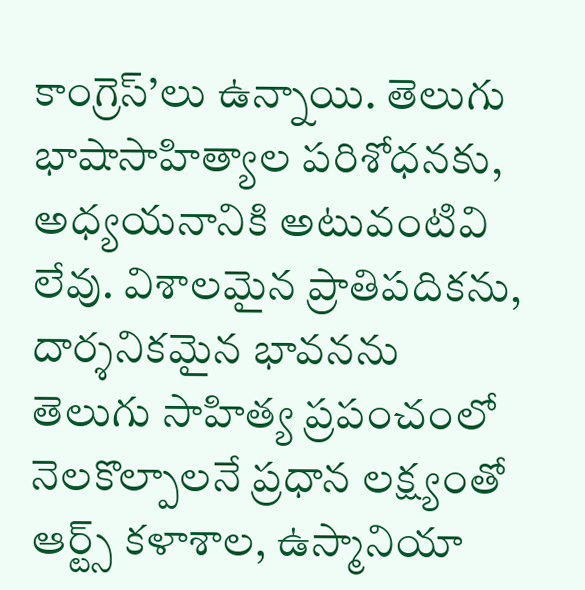కాంగ్రెస్’లు ఉన్నాయి. తెలుగు భాషాసాహిత్యాల పరిశోధనకు, అధ్యయనానికి అటువంటివి లేవు. విశాలమైన ప్రాతిపదికను, దార్శనికమైన భావనను తెలుగు సాహిత్య ప్రపంచంలో నెలకొల్పాలనే ప్రధాన లక్ష్యంతో ఆర్ట్స్ కళాశాల, ఉస్మానియా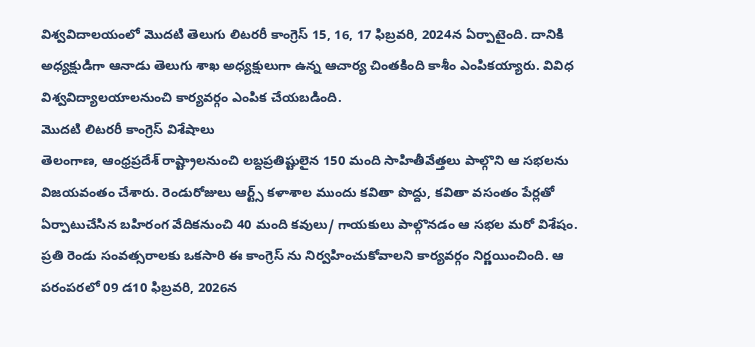విశ్వవిదాలయంలో మొదటి తెలుగు లిటరరీ కాంగ్రెస్ 15, 16, 17 ఫిబ్రవరి, 2024న ఏర్పాటైంది. దానికి అధ్యక్షుడిగా ఆనాడు తెలుగు శాఖ అధ్యక్షులుగా ఉన్న ఆచార్య చింతకింది కాశీం ఎంపికయ్యారు. వివిధ విశ్వవిద్యాలయాలనుంచి కార్యవర్గం ఎంపిక చేయబడింది.
మొదటి లిటరరీ కాంగ్రెస్ విశేషాలు
తెలంగాణ, ఆంధ్రప్రదేశ్ రాష్ట్రాలనుంచి లబ్దప్రతిష్టులైన 150 మంది సాహితీవేత్తలు పాల్గొని ఆ సభలను విజయవంతం చేశారు. రెండురోజులు ఆర్ట్స్ కళాశాల ముందు కవితా పొద్దు, కవితా వసంతం పేర్లతో ఏర్పాటుచేసిన బహిరంగ వేదికనుంచి 40 మంది కవులు/ గాయకులు పాల్గొనడం ఆ సభల మరో విశేషం. ప్రతి రెండు సంవత్సరాలకు ఒకసారి ఈ కాంగ్రెస్ ను నిర్వహించుకోవాలని కార్యవర్గం నిర్ణయించింది. ఆ పరంపరలో 09 డ10 ఫిబ్రవరి, 2026న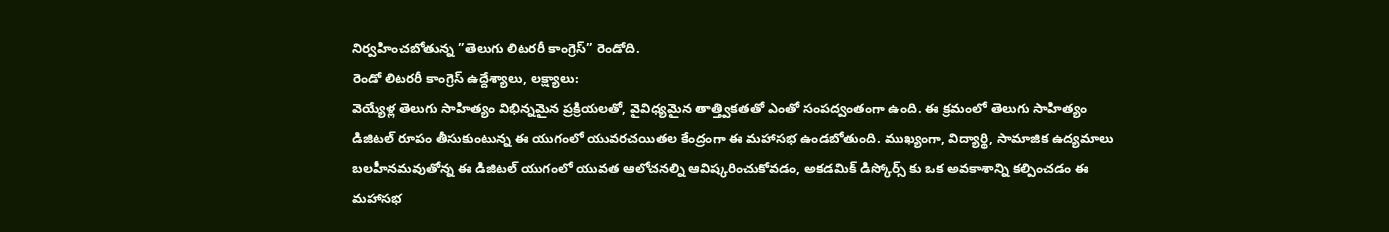నిర్వహించబోతున్న ”తెలుగు లిటరరీ కాంగ్రెస్” రెండోది.
రెండో లిటరరీ కాంగ్రెస్ ఉద్దేశ్యాలు, లక్ష్యాలు:
వెయ్యేళ్ల తెలుగు సాహిత్యం విభిన్నమైన ప్రక్రియలతో, వైవిధ్యమైన తాత్త్వికతతో ఎంతో సంపద్వంతంగా ఉంది. ఈ క్రమంలో తెలుగు సాహిత్యం డిజిటల్ రూపం తీసుకుంటున్న ఈ యుగంలో యువరచయితల కేంద్రంగా ఈ మహాసభ ఉండబోతుంది. ముఖ్యంగా, విద్యార్థి, సామాజిక ఉద్యమాలు బలహీనమవుతోన్న ఈ డిజిటల్ యుగంలో యువత ఆలోచనల్ని ఆవిష్కరించుకోవడం, అకడమిక్ డిస్కోర్స్ కు ఒక అవకాశాన్ని కల్పించడం ఈ మహాసభ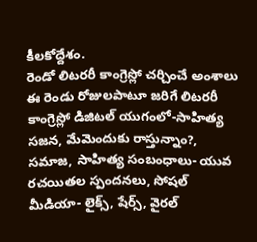కీలకోద్దేశం.
రెండో లిటరరీ కాంగ్రెస్లో చర్చించే అంశాలు
ఈ రెండు రోజులపాటూ జరిగే లిటరరీ కాంగ్రెస్లో డిజిటల్ యుగంలో-సాహిత్య సజన, మేమెందుకు రాస్తున్నాం?, సమాజ, సాహిత్య సంబంధాలు- యువ రచయితల స్పందనలు, సోషల్ మీడియా- లైక్స్, షేర్స్, వైరల్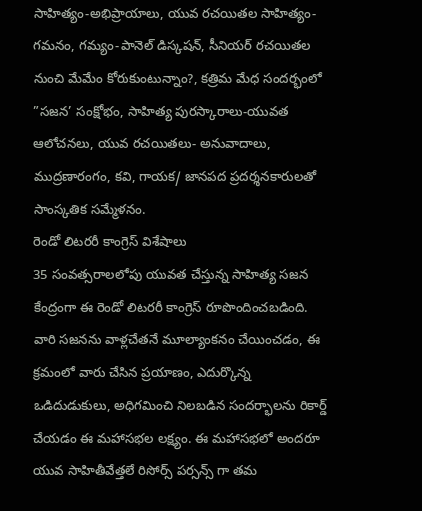సాహిత్యం-అభిప్రాయాలు, యువ రచయితల సాహిత్యం-గమనం, గమ్యం-పానెల్ డిస్కషన్, సీనియర్ రచయితల నుంచి మేమేం కోరుకుంటున్నాం?, కత్రిమ మేధ సందర్భంలో ”సజన’ సంక్షోభం, సాహిత్య పురస్కారాలు-యువత ఆలోచనలు, యువ రచయితలు- అనువాదాలు, ముద్రణారంగం, కవి, గాయక/ జానపద ప్రదర్శనకారులతో సాంస్కతిక సమ్మేళనం.
రెండో లిటరరీ కాంగ్రెస్ విశేషాలు
35 సంవత్సరాలలోపు యువత చేస్తున్న సాహిత్య సజన కేంద్రంగా ఈ రెండో లిటరరీ కాంగ్రెస్ రూపొందించబడింది. వారి సజనను వాళ్లచేతనే మూల్యాంకనం చేయించడం, ఈ క్రమంలో వారు చేసిన ప్రయాణం, ఎదుర్కొన్న ఒడిదుడుకులు, అధిగమించి నిలబడిన సందర్భాలను రికార్డ్ చేయడం ఈ మహాసభల లక్ష్యం. ఈ మహాసభలో అందరూ యువ సాహితీవేత్తలే రిసోర్స్ పర్సన్స్ గా తమ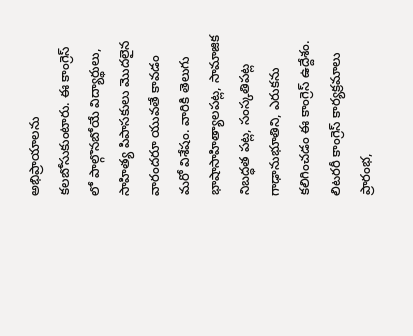అభిప్రాయాలను కలబోసుకుంటారు. ఈ కాంగ్రెస్ లో పాల్గొనబోయే విద్యార్థులు, సాహిత్య పిపాసకులు మొదలైన వారందరూ యువతే కావడం మరో విశేషం. వారికి తెలుగు భాషాసాహిత్యాలపట్ల, సామాజిక నిబద్ధత పట్ల, సంస్కతిపట్ల గాఢానుభూతిని, ఎరుకను కలిగించడం ఈ కాంగ్రెస్ ఉద్దేశం.
లిటరరీ కాంగ్రెస్ కార్యక్రమాలు
ప్రారంభ,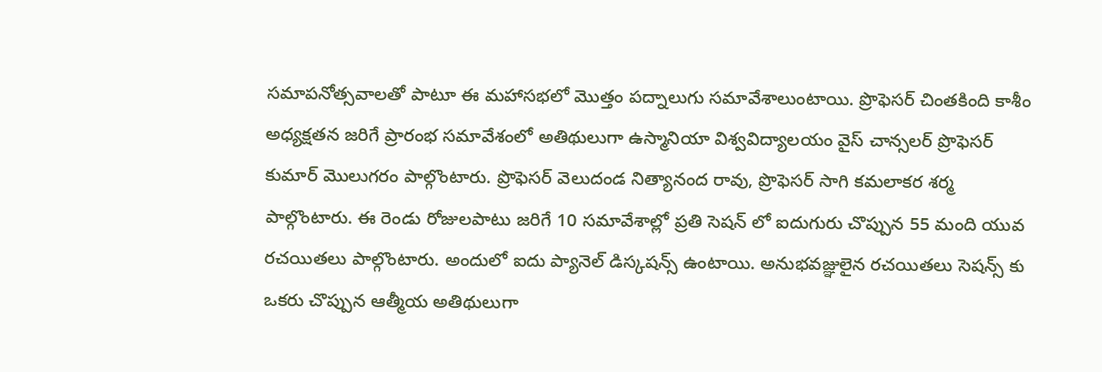సమాపనోత్సవాలతో పాటూ ఈ మహాసభలో మొత్తం పద్నాలుగు సమావేశాలుంటాయి. ప్రొఫెసర్ చింతకింది కాశీం అధ్యక్షతన జరిగే ప్రారంభ సమావేశంలో అతిథులుగా ఉస్మానియా విశ్వవిద్యాలయం వైస్ చాన్సలర్ ప్రొఫెసర్ కుమార్ మొలుగరం పాల్గొంటారు. ప్రొఫెసర్ వెలుదండ నిత్యానంద రావు, ప్రొఫెసర్ సాగి కమలాకర శర్మ పాల్గొంటారు. ఈ రెండు రోజులపాటు జరిగే 10 సమావేశాల్లో ప్రతి సెషన్ లో ఐదుగురు చొప్పున 55 మంది యువ రచయితలు పాల్గొంటారు. అందులో ఐదు ప్యానెల్ డిస్కషన్స్ ఉంటాయి. అనుభవజ్ఞులైన రచయితలు సెషన్స్ కు ఒకరు చొప్పున ఆత్మీయ అతిథులుగా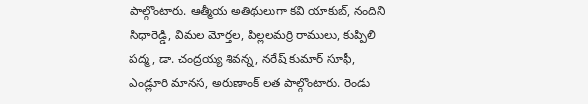పాల్గొంటారు. ఆత్మీయ అతిథులుగా కవి యాకుబ్, నందిని సిధారెడ్డి, విమల మోర్తల, పిల్లలమర్రి రాములు, కుప్పిలి పద్మ, డా. చంద్రయ్య శివన్న, నరేష్ కుమార్ సూఫీ, ఎండ్లూరి మానస, అరుణాంక్ లత పాల్గొంటారు. రెండు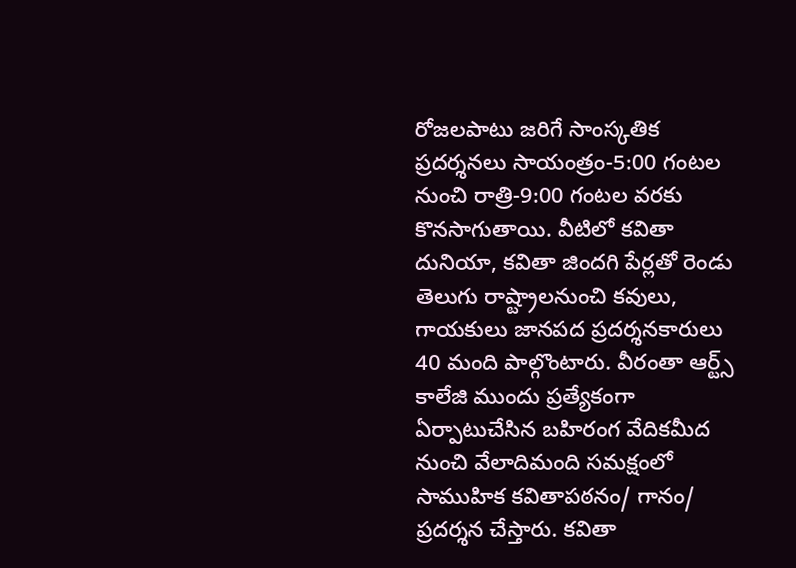రోజలపాటు జరిగే సాంస్కతిక ప్రదర్శనలు సాయంత్రం-5:00 గంటల నుంచి రాత్రి-9:00 గంటల వరకు కొనసాగుతాయి. వీటిలో కవితా దునియా, కవితా జిందగి పేర్లతో రెండు తెలుగు రాష్ట్రాలనుంచి కవులు, గాయకులు జానపద ప్రదర్శనకారులు 40 మంది పాల్గొంటారు. వీరంతా ఆర్ట్స్ కాలేజి ముందు ప్రత్యేకంగా ఏర్పాటుచేసిన బహిరంగ వేదికమీద నుంచి వేలాదిమంది సమక్షంలో సాముహిక కవితాపఠనం/ గానం/ ప్రదర్శన చేస్తారు. కవితా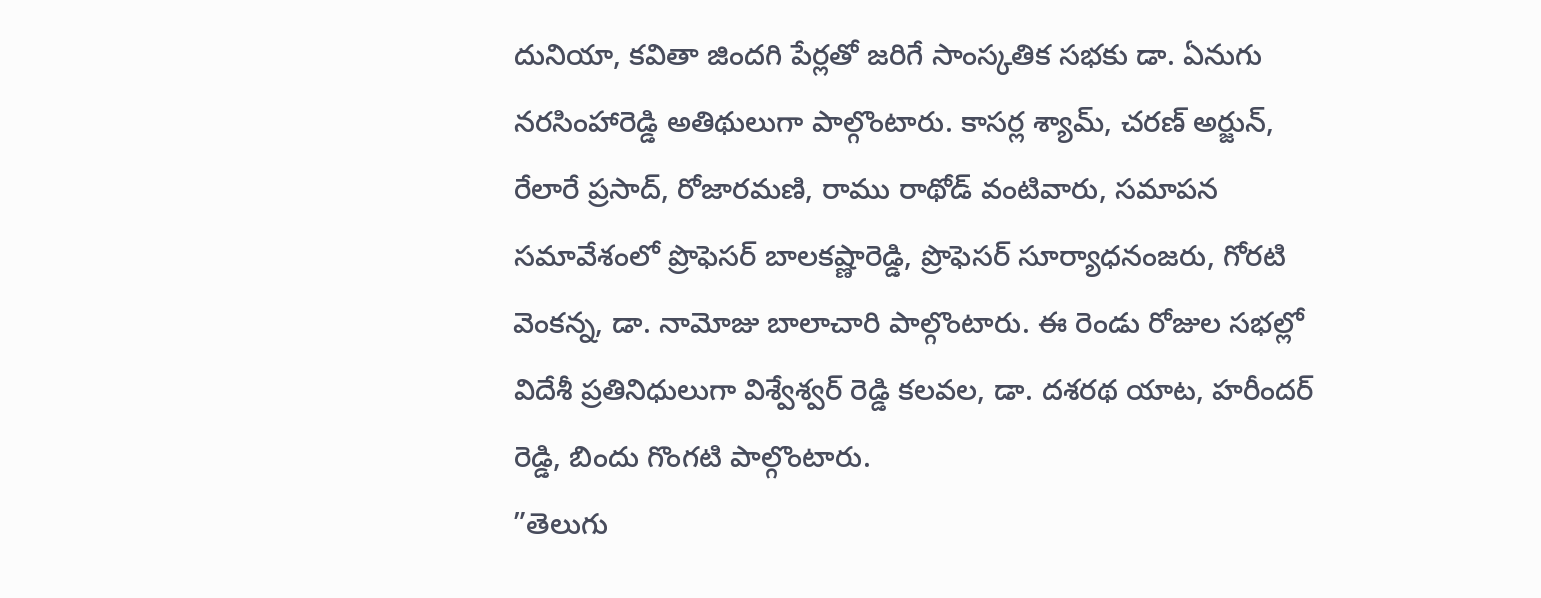దునియా, కవితా జిందగి పేర్లతో జరిగే సాంస్కతిక సభకు డా. ఏనుగు నరసింహారెడ్డి అతిథులుగా పాల్గొంటారు. కాసర్ల శ్యామ్, చరణ్ అర్జున్, రేలారే ప్రసాద్, రోజారమణి, రాము రాథోడ్ వంటివారు, సమాపన సమావేశంలో ప్రొఫెసర్ బాలకష్ణారెడ్డి, ప్రొఫెసర్ సూర్యాధనంజరు, గోరటి వెంకన్న, డా. నామోజు బాలాచారి పాల్గొంటారు. ఈ రెండు రోజుల సభల్లో విదేశీ ప్రతినిధులుగా విశ్వేశ్వర్ రెడ్డి కలవల, డా. దశరథ యాట, హరీందర్ రెడ్డి, బిందు గొంగటి పాల్గొంటారు.
”తెలుగు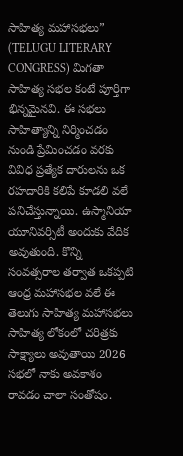సాహిత్య మహాసభలు” (TELUGU LITERARY CONGRESS) మిగతా సాహిత్య సభల కంటే పూర్తిగా భిన్నమైనవి. ఈ సభలు సాహిత్యాన్ని నిర్మించడం నుండి ప్రేమించడం వరకు వివిధ ప్రత్యేక దారులను ఒక రహదారికి కలిపే కూడలి వలే పనిచేస్తున్నాయి. ఉస్మానియా యూనివర్సిటీ అందుకు వేదిక అవుతుంది. కొన్ని సంవత్సరాల తర్వాత ఒకప్పటి ఆంధ్ర మహాసభల వలే ఈ తెలుగు సాహిత్య మహాసభలు సాహిత్య లోకంలో చరిత్రకు సాక్ష్యాలు అవుతాయి 2026 సభలో నాకు అవకాశం రావడం చాలా సంతోషం.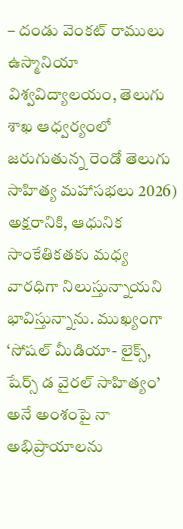– దండు వెంకట్ రాములు
ఉస్మానియా విశ్వవిద్యాలయం, తెలుగు శాఖ ఆధ్వర్యంలో జరుగుతున్న రెండో తెలుగు సాహిత్య మహాసభలు 2026) అక్షరానికి, ఆధునిక సాంకేతికతకు మధ్య వారధిగా నిలుస్తున్నాయని భావిస్తున్నాను. ముఖ్యంగా ‘సోషల్ మీడియా- లైక్స్, షేర్స్ డ వైరల్ సాహిత్యం’ అనే అంశంపై నా అభిప్రాయాలను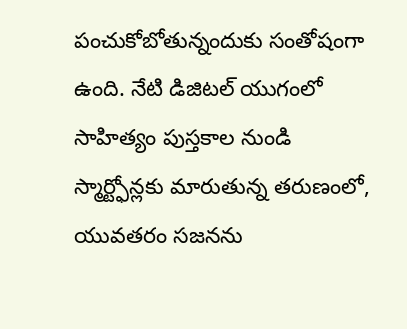పంచుకోబోతున్నందుకు సంతోషంగా ఉంది. నేటి డిజిటల్ యుగంలో సాహిత్యం పుస్తకాల నుండి స్మార్ట్ఫోన్లకు మారుతున్న తరుణంలో, యువతరం సజనను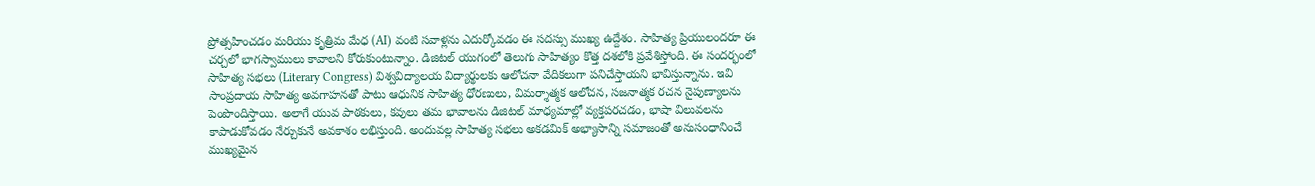ప్రోత్సహించడం మరియు కృత్రిమ మేధ (AI) వంటి సవాళ్లను ఎదుర్కోవడం ఈ సదస్సు ముఖ్య ఉద్దేశం. సాహిత్య ప్రియులందరూ ఈ చర్చలో భాగస్వాములు కావాలని కోరుకుంటున్నాం. డిజిటల్ యుగంలో తెలుగు సాహిత్యం కొత్త దశలోకి ప్రవేశిస్తోంది. ఈ సందర్భంలో సాహిత్య సభలు (Literary Congress) విశ్వవిద్యాలయ విద్యార్థులకు ఆలోచనా వేదికలుగా పనిచేస్తాయని భావిస్తున్నాను. ఇవి సాంప్రదాయ సాహిత్య అవగాహనతో పాటు ఆధునిక సాహిత్య ధోరణులు, విమర్శాత్మక ఆలోచన, సజనాత్మక రచన నైపుణ్యాలను పెంపొందిస్తాయి. అలాగే యువ పాఠకులు, కవులు తమ భావాలను డిజిటల్ మాధ్యమాల్లో వ్యక్తపరచడం, భాషా విలువలను కాపాడుకోవడం నేర్చుకునే అవకాశం లభిస్తుంది. అందువల్ల సాహిత్య సభలు అకడమిక్ అభ్యాసాన్ని సమాజంతో అనుసంధానించే ముఖ్యమైన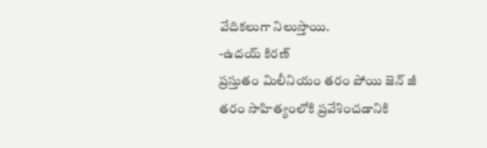వేదికలుగా నిలుస్తాయి.
-ఉదయ్ కిరణ్
ప్రస్తుతం మిలీనియం తరం పోయి జెన్ జీ తరం సాహిత్యంలోకి ప్రవేశించడానికి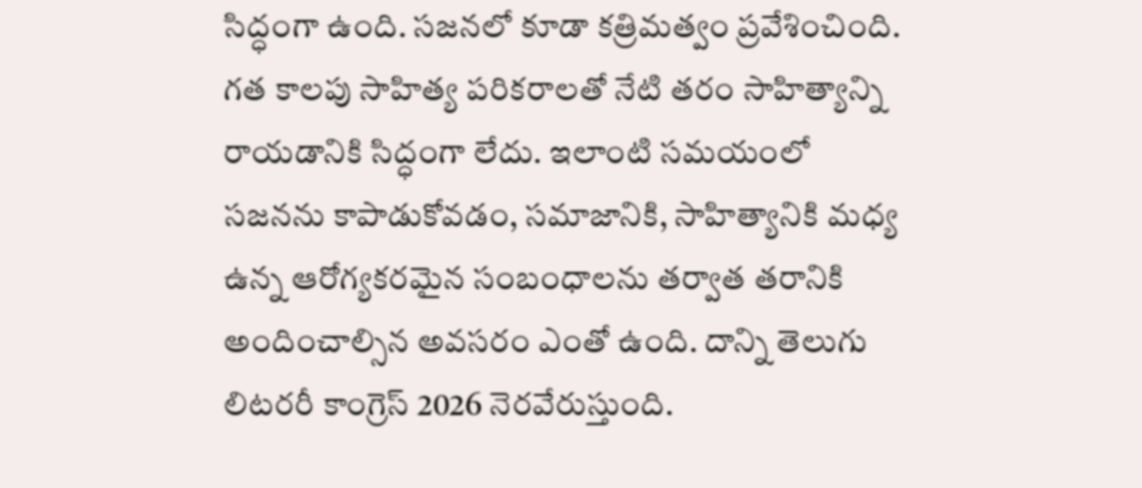సిద్ధంగా ఉంది. సజనలో కూడా కత్రిమత్వం ప్రవేశించింది. గత కాలపు సాహిత్య పరికరాలతో నేటి తరం సాహిత్యాన్ని రాయడానికి సిద్ధంగా లేదు. ఇలాంటి సమయంలో సజనను కాపాడుకోవడం, సమాజానికి, సాహిత్యానికి మధ్య ఉన్న ఆరోగ్యకరమైన సంబంధాలను తర్వాత తరానికి అందించాల్సిన అవసరం ఎంతో ఉంది. దాన్ని తెలుగు లిటరరీ కాంగ్రెస్ 2026 నెరవేరుస్తుంది.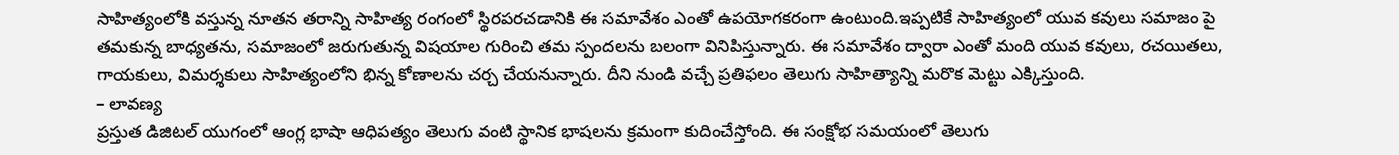సాహిత్యంలోకి వస్తున్న నూతన తరాన్ని సాహిత్య రంగంలో స్థిరపరచడానికి ఈ సమావేశం ఎంతో ఉపయోగకరంగా ఉంటుంది.ఇప్పటికే సాహిత్యంలో యువ కవులు సమాజం పై తమకున్న బాధ్యతను, సమాజంలో జరుగుతున్న విషయాల గురించి తమ స్పందలను బలంగా వినిపిస్తున్నారు. ఈ సమావేశం ద్వారా ఎంతో మంది యువ కవులు, రచయితలు, గాయకులు, విమర్శకులు సాహిత్యంలోని భిన్న కోణాలను చర్చ చేయనున్నారు. దీని నుండి వచ్చే ప్రతిఫలం తెలుగు సాహిత్యాన్ని మరొక మెట్టు ఎక్కిస్తుంది.
– లావణ్య
ప్రస్తుత డిజిటల్ యుగంలో ఆంగ్ల భాషా ఆధిపత్యం తెలుగు వంటి స్థానిక భాషలను క్రమంగా కుదించేస్తోంది. ఈ సంక్షోభ సమయంలో తెలుగు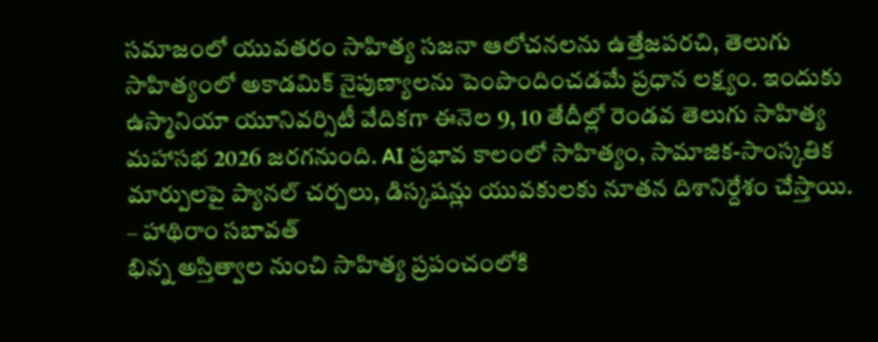సమాజంలో యువతరం సాహిత్య సజనా ఆలోచనలను ఉత్తేజపరచి, తెలుగు సాహిత్యంలో అకాడమిక్ నైపుణ్యాలను పెంపొందించడమే ప్రధాన లక్ష్యం. ఇందుకు ఉస్మానియా యూనివర్సిటీ వేదికగా ఈనెల 9, 10 తేదీల్లో రెండవ తెలుగు సాహిత్య మహాసభ 2026 జరగనుంది. AI ప్రభావ కాలంలో సాహిత్యం, సామాజిక-సాంస్కతిక మార్పులపై ప్యానల్ చర్చలు, డిస్కషన్లు యువకులకు నూతన దిశానిర్దేశం చేస్తాయి.
– హాథిరాం సబావత్
భిన్న అస్తిత్వాల నుంచి సాహిత్య ప్రపంచంలోకి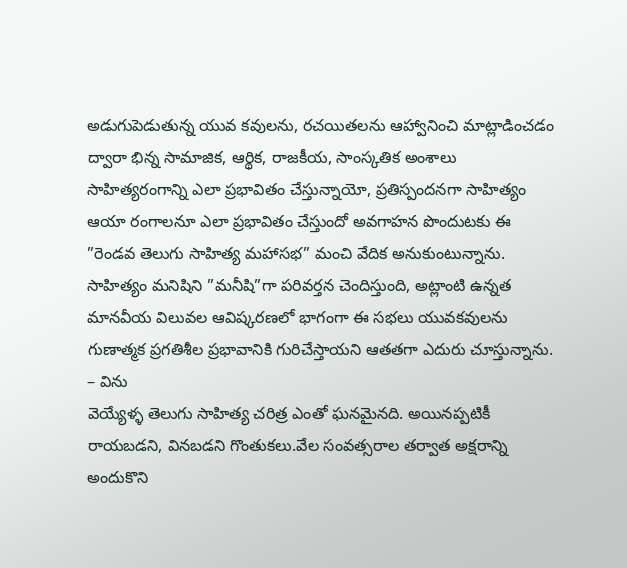అడుగుపెడుతున్న యువ కవులను, రచయితలను ఆహ్వానించి మాట్లాడించడం ద్వారా భిన్న సామాజిక, ఆర్థిక, రాజకీయ, సాంస్కతిక అంశాలు సాహిత్యరంగాన్ని ఎలా ప్రభావితం చేస్తున్నాయో, ప్రతిస్పందనగా సాహిత్యం ఆయా రంగాలనూ ఎలా ప్రభావితం చేస్తుందో అవగాహన పొందుటకు ఈ ”రెండవ తెలుగు సాహిత్య మహాసభ” మంచి వేదిక అనుకుంటున్నాను. సాహిత్యం మనిషిని ”మనీషి”గా పరివర్తన చెందిస్తుంది, అట్లాంటి ఉన్నత మానవీయ విలువల ఆవిష్కరణలో భాగంగా ఈ సభలు యువకవులను గుణాత్మక ప్రగతిశీల ప్రభావానికి గురిచేస్తాయని ఆతతగా ఎదురు చూస్తున్నాను.
– విను
వెయ్యేళ్ళ తెలుగు సాహిత్య చరిత్ర ఎంతో ఘనమైనది. అయినప్పటికీ రాయబడని, వినబడని గొంతుకలు.వేల సంవత్సరాల తర్వాత అక్షరాన్ని అందుకొని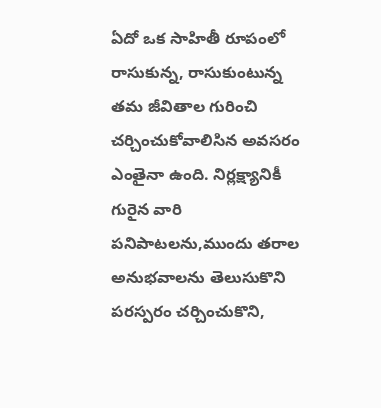ఏదో ఒక సాహితీ రూపంలో రాసుకున్న, రాసుకుంటున్న తమ జీవితాల గురించి చర్చించుకోవాలిసిన అవసరం ఎంతైనా ఉంది. నిర్లక్ష్యానికీ గురైన వారి పనిపాటలను,ముందు తరాల అనుభవాలను తెలుసుకొని పరస్పరం చర్చించుకొని,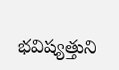భవిష్యత్తుని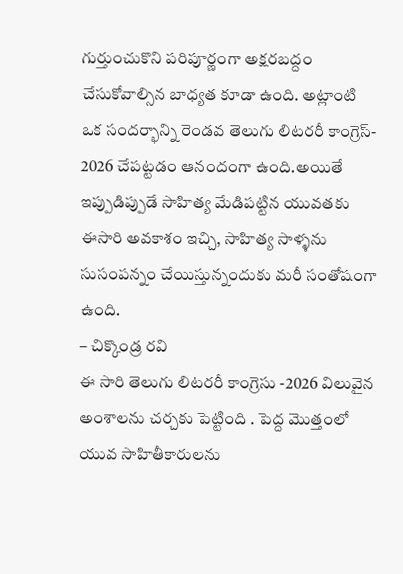గుర్తుంచుకొని పరిపూర్ణంగా అక్షరబద్దం చేసుకోవాల్సిన బాధ్యత కూడా ఉంది. అట్లాంటి ఒక సందర్భాన్ని రెండవ తెలుగు లిటరరీ కాంగ్రెస్- 2026 చేపట్టడం ఆనందంగా ఉంది.అయితే ఇప్పుడిప్పుడే సాహిత్య మేడిపట్టిన యువతకు ఈసారి అవకాశం ఇచ్చి, సాహిత్య సాళ్ళను సుసంపన్నం చేయిస్తున్నందుకు మరీ సంతోషంగా ఉంది.
– చిక్కొండ్ర రవి
ఈ సారి తెలుగు లిటరరీ కాంగ్రెసు -2026 విలువైన అంశాలను చర్చకు పెట్టింది . పెద్ద మొత్తంలో యువ సాహితీకారులను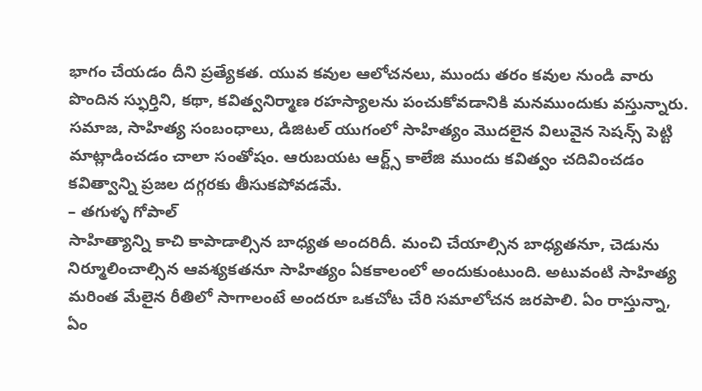భాగం చేయడం దీని ప్రత్యేకత. యువ కవుల ఆలోచనలు, ముందు తరం కవుల నుండి వారు పొందిన స్ఫుర్తిని, కథా, కవిత్వనిర్మాణ రహస్యాలను పంచుకోవడానికి మనముందుకు వస్తున్నారు. సమాజ, సాహిత్య సంబంధాలు, డిజిటల్ యుగంలో సాహిత్యం మొదలైన విలువైన సెషన్స్ పెట్టి మాట్లాడించడం చాలా సంతోషం. ఆరుబయట ఆర్ట్స్ కాలేజి ముందు కవిత్వం చదివించడం కవిత్వాన్ని ప్రజల దగ్గరకు తీసుకపోవడమే.
– తగుళ్ళ గోపాల్
సాహిత్యాన్ని కాచి కాపాడాల్సిన బాధ్యత అందరిదీ. మంచి చేయాల్సిన బాధ్యతనూ, చెడును నిర్మూలించాల్సిన ఆవశ్యకతనూ సాహిత్యం ఏకకాలంలో అందుకుంటుంది. అటువంటి సాహిత్య మరింత మేలైన రీతిలో సాగాలంటే అందరూ ఒకచోట చేరి సమాలోచన జరపాలి. ఏం రాస్తున్నా, ఏం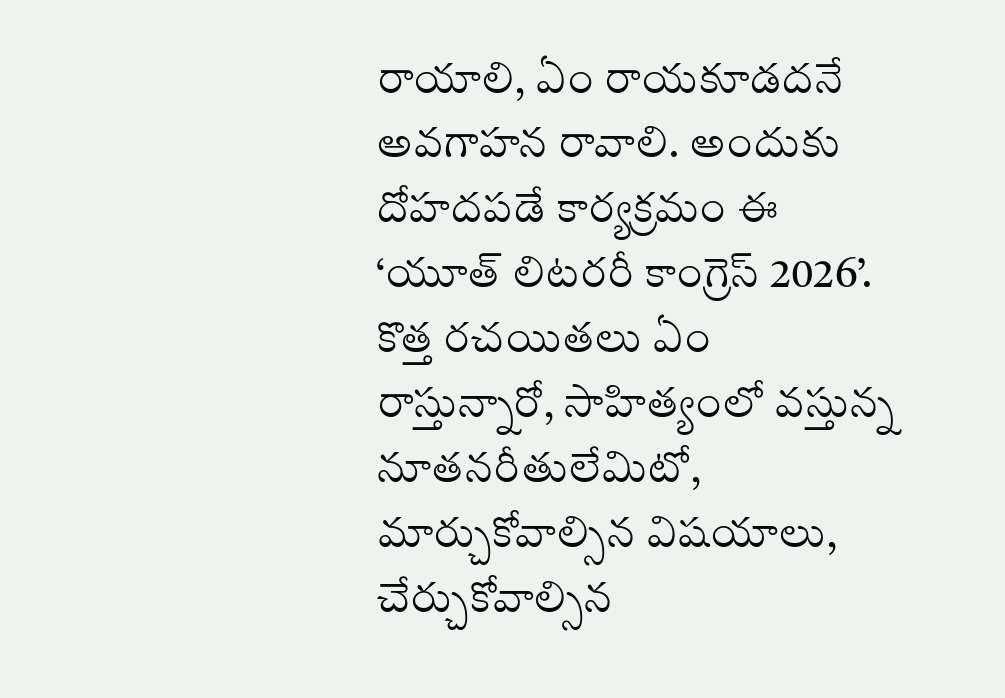రాయాలి, ఏం రాయకూడదనే అవగాహన రావాలి. అందుకు దోహదపడే కార్యక్రమం ఈ ‘యూత్ లిటరరీ కాంగ్రెస్ 2026’. కొత్త రచయితలు ఏం రాస్తున్నారో, సాహిత్యంలో వస్తున్న నూతనరీతులేమిటో, మార్చుకోవాల్సిన విషయాలు, చేర్చుకోవాల్సిన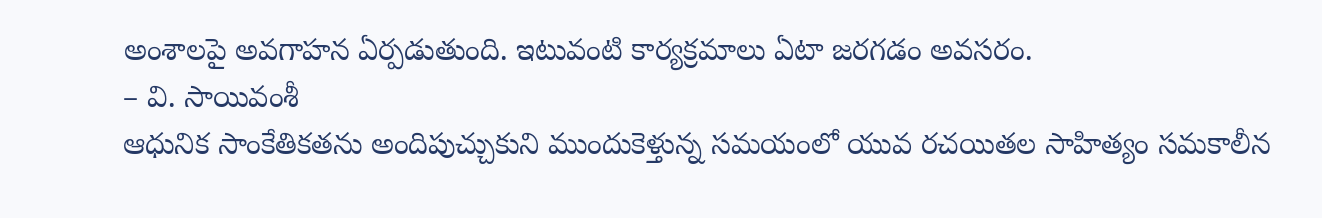అంశాలపై అవగాహన ఏర్పడుతుంది. ఇటువంటి కార్యక్రమాలు ఏటా జరగడం అవసరం.
– వి. సాయివంశీ
ఆధునిక సాంకేతికతను అందిపుచ్చుకుని ముందుకెళ్తున్న సమయంలో యువ రచయితల సాహిత్యం సమకాలీన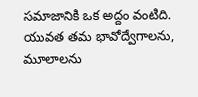సమాజానికి ఒక అద్దం వంటిది. యువత తమ భావోద్వేగాలను, మూలాలను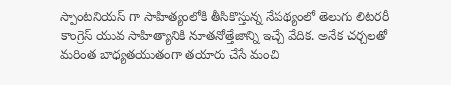స్పాంటనియస్ గా సాహిత్యంలోకి తీసికొస్తున్న నేపథ్యంలో తెలుగు లిటరరీ కాంగ్రెస్ యువ సాహిత్యానికి నూతనోత్తేజాన్ని ఇచ్చే వేదిక. అనేక చర్చలతో మరింత బాధ్యతయుతంగా తయారు చేసే మంచి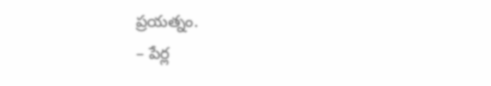ప్రయత్నం.
– పేర్ల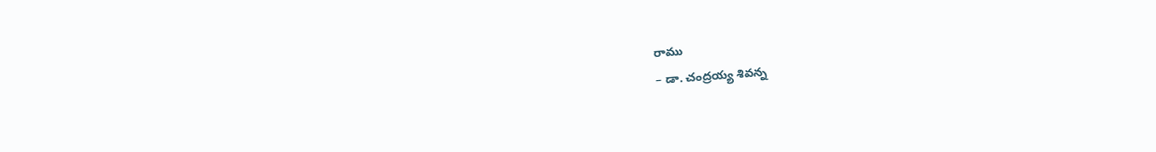రాము
– డా. చంద్రయ్య శివన్న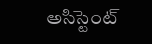అసిస్టెంట్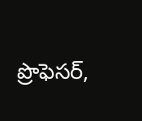ప్రొఫెసర్,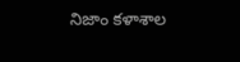నిజాం కళాశాల